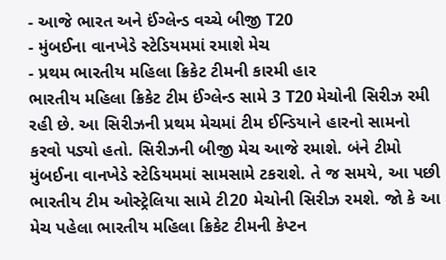- આજે ભારત અને ઈંગ્લેન્ડ વચ્ચે બીજી T20
- મુંબઈના વાનખેડે સ્ટેડિયમમાં રમાશે મેચ
- પ્રથમ ભારતીય મહિલા ક્રિકેટ ટીમની કારમી હાર
ભારતીય મહિલા ક્રિકેટ ટીમ ઈંગ્લેન્ડ સામે 3 T20 મેચોની સિરીઝ રમી રહી છે. આ સિરીઝની પ્રથમ મેચમાં ટીમ ઈન્ડિયાને હારનો સામનો કરવો પડ્યો હતો. સિરીઝની બીજી મેચ આજે રમાશે. બંને ટીમો મુંબઈના વાનખેડે સ્ટેડિયમમાં સામસામે ટકરાશે. તે જ સમયે, આ પછી ભારતીય ટીમ ઓસ્ટ્રેલિયા સામે ટી20 મેચોની સિરીઝ રમશે. જો કે આ મેચ પહેલા ભારતીય મહિલા ક્રિકેટ ટીમની કેપ્ટન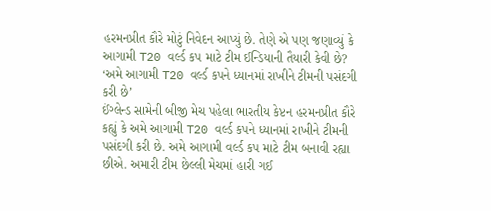હરમનપ્રીત કૌરે મોટું નિવેદન આપ્યું છે. તેણે એ પણ જણાવ્યું કે આગામી T20 વર્લ્ડ કપ માટે ટીમ ઈન્ડિયાની તૈયારી કેવી છે?
‘અમે આગામી T20 વર્લ્ડ કપને ધ્યાનમાં રાખીને ટીમની પસંદગી કરી છે’
ઈંગ્લેન્ડ સામેની બીજી મેચ પહેલા ભારતીય કેપ્ટન હરમનપ્રીત કૌરે કહ્યું કે અમે આગામી T20 વર્લ્ડ કપને ધ્યાનમાં રાખીને ટીમની પસંદગી કરી છે. અમે આગામી વર્લ્ડ કપ માટે ટીમ બનાવી રહ્યા છીએ. અમારી ટીમ છેલ્લી મેચમાં હારી ગઈ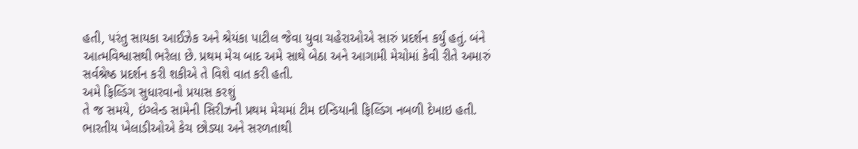હતી, પરંતુ સાયકા આઈઝેક અને શ્રેયંકા પાટીલ જેવા યુવા ચહેરાઓએ સારું પ્રદર્શન કર્યું હતું. બંને આત્મવિશ્વાસથી ભરેલા છે. પ્રથમ મેચ બાદ અમે સાથે બેઠા અને આગામી મેચોમાં કેવી રીતે અમારું સર્વશ્રેષ્ઠ પ્રદર્શન કરી શકીએ તે વિશે વાત કરી હતી.
અમે ફિલ્ડિંગ સુધારવાનો પ્રયાસ કરશું
તે જ સમયે, ઇંગ્લેન્ડ સામેની સિરીઝની પ્રથમ મેચમાં ટીમ ઇન્ડિયાની ફિલ્ડિંગ નબળી દેખાઇ હતી. ભારતીય ખેલાડીઓએ કેચ છોડ્યા અને સરળતાથી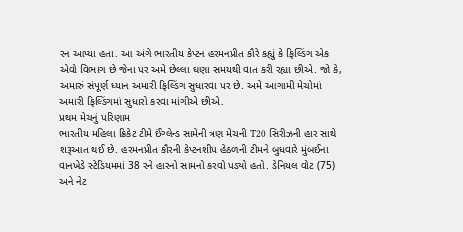રન આપ્યા હતા. આ અંગે ભારતીય કેપ્ટન હરમનપ્રીત કૌરે કહ્યું કે ફિલ્ડિંગ એક એવો વિભાગ છે જેના પર અમે છેલ્લા ઘણા સમયથી વાત કરી રહ્યા છીએ. જો કે, અમારું સંપૂર્ણ ધ્યાન અમારી ફિલ્ડિંગ સુધારવા પર છે. અમે આગામી મેચોમાં અમારી ફિલ્ડિંગમાં સુધારો કરવા માંગીએ છીએ.
પ્રથમ મેચનું પરિણામ
ભારતીય મહિલા ક્રિકેટ ટીમે ઈંગ્લેન્ડ સામેની ત્રણ મેચની T20 સિરીઝની હાર સાથે શરૂઆત થઈ છે. હરમનપ્રીત કૌરની કેપ્ટનશીપ હેઠળની ટીમને બુધવારે મુંબઈના વાનખેડે સ્ટેડિયમમાં 38 રને હારનો સામનો કરવો પડ્યો હતો. ડેનિયલ વોટ (75) અને નેટ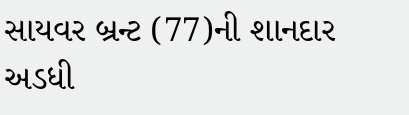સાયવર બ્રન્ટ (77)ની શાનદાર અડધી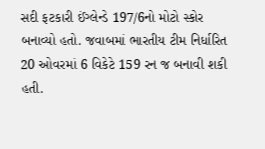સદી ફટકારી ઈંગ્લેન્ડે 197/6નો મોટો સ્કોર બનાવ્યો હતો. જવાબમાં ભારતીય ટીમ નિર્ધારિત 20 ઓવરમાં 6 વિકેટે 159 રન જ બનાવી શકી હતી.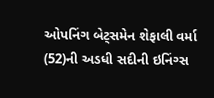ઓપનિંગ બેટ્સમેન શેફાલી વર્મા (52)ની અડધી સદીની ઇનિંગ્સ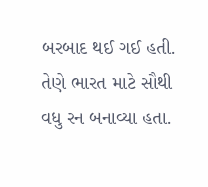બરબાદ થઈ ગઈ હતી. તેણે ભારત માટે સૌથી વધુ રન બનાવ્યા હતા.